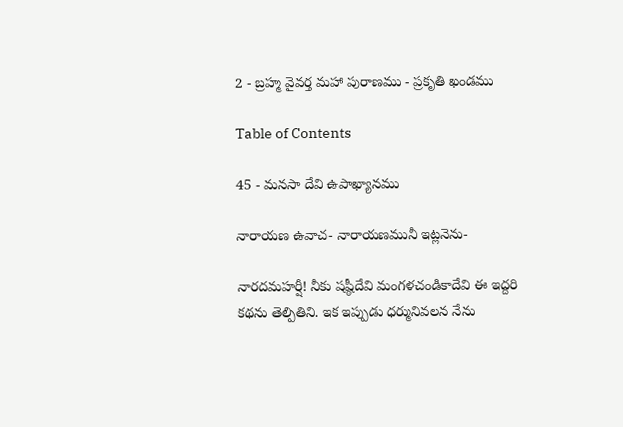2 - బ్రహ్మ వైవర్త మహా పురాణము - ప్రకృతి ఖండము

Table of Contents

45 - మనసా దేవి ఉపాఖ్యానము

నారాయణ ఉవాచ- నారాయణమునీ ఇట్లనెను-

నారదమహర్షీ! నీకు షష్ఠీదేవి మంగళచండికాదేవి ఈ ఇద్దరి కథను తెల్పితిని. ఇక ఇప్పుడు ధర్మునివలన నేను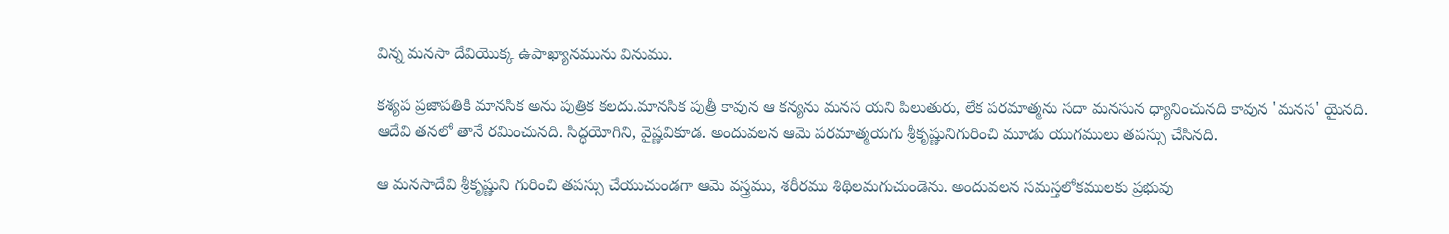విన్న మనసా దేవియొక్క ఉపాఖ్యానమును వినుము.

కశ్యప ప్రజాపతికి మానసిక అను పుత్రిక కలదు.మానసిక పుత్రీ కావున ఆ కన్యను మనస యని పిలుతురు, లేక పరమాత్మను సదా మనసున ధ్యానించునది కావున 'మనస' యైనది. ఆదేవి తనలో తానే రమించునది. సిద్ధయోగిని, వైష్ణవికూడ. అందువలన ఆమె పరమాత్మయగు శ్రీకృష్ణునిగురించి మూడు యుగములు తపస్సు చేసినది.

ఆ మనసాదేవి శ్రీకృష్ణుని గురించి తపస్సు చేయుచుండగా ఆమె వస్త్రము, శరీరము శిథిలమగుచుండెను. అందువలన సమస్తలోకములకు ప్రభువు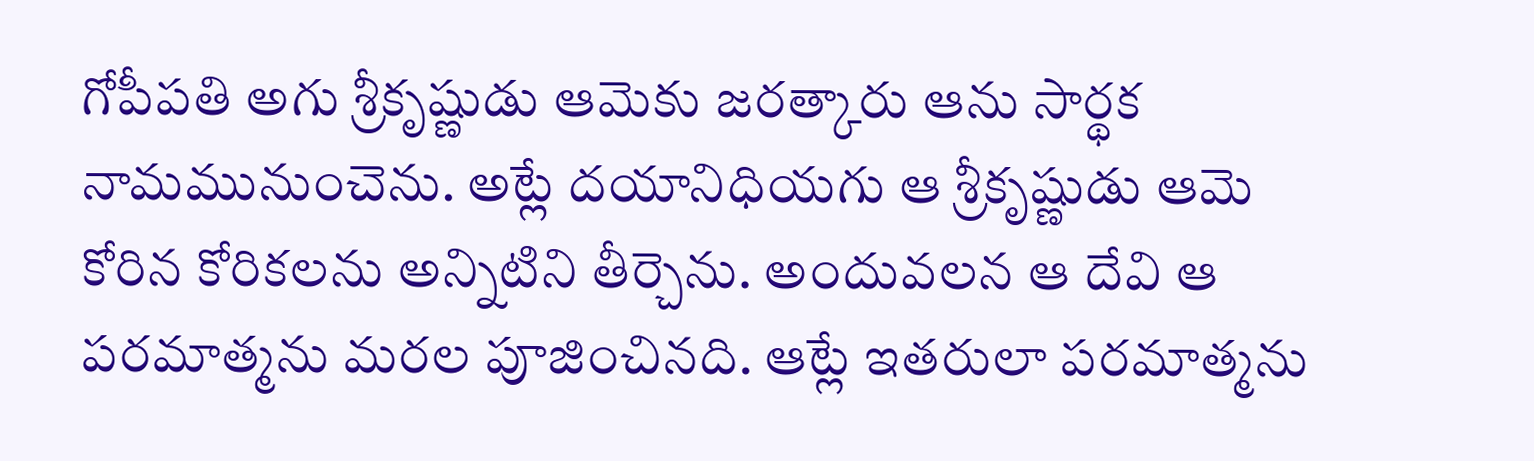గోపీపతి అగు శ్రీకృష్ణుడు ఆమెకు జరత్కారు ఆను సార్థక నామమునుంచెను. అట్లే దయానిధియగు ఆ శ్రీకృష్ణుడు ఆమె కోరిన కోరికలను అన్నిటిని తీర్చెను. అందువలన ఆ దేవి ఆ పరమాత్మను మరల పూజించినది. ఆట్లే ఇతరులా పరమాత్మను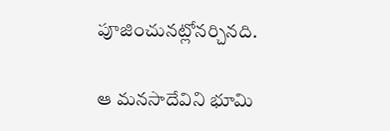పూజించునట్లోనర్చినది.

ఆ మనసాదేవిని భూమి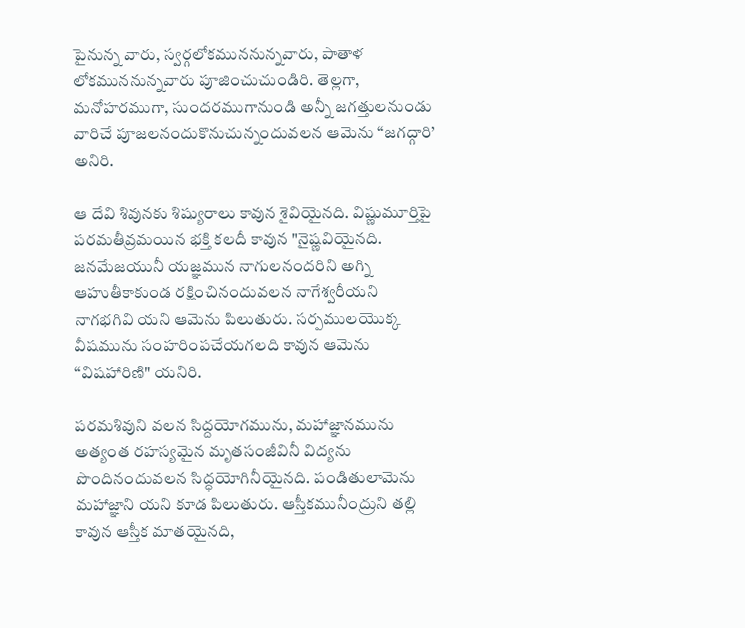పైనున్న వారు, స్వర్గలోకముననున్నవారు, పాతాళ లోకముననున్నవారు పూజించుచుండిరి. తెల్లగా, మనోహరముగా, సుందరముగానుండి అన్నీ జగత్తులనుండు వారిచే పూజలనందుకొనుచున్నందువలన ఆమెను “జగద్గారి’ అనిరి.

ఆ దేవి శివునకు శిష్యురాలు కావున శైవియైనది. విష్ణుమూర్తిపై పరమతీవ్రమయిన భక్తి కలదీ కావున "నైష్ణవియైనది. జనమేజయునీ యజ్ఞమున నాగులనందరిని అగ్ని ఆహుతీకాకుండ రక్షించినందువలన నాగేశ్వరీయని నాగభగివి యని ఆమెను పిలుతురు. సర్పములయొక్క వీషమును సంహరింపచేయగలది కావున ఆమెను “విషహారిణి" యనిరి.

పరమశివుని వలన సిద్దయోగమును, మహాజ్ఞానమును అత్యంత రహస్యమైన మృతసంజీవినీ విద్యను పొందినందువలన సిద్ధయోగినీయైనది. పండితులామెను మహాజ్ఞాని యని కూడ పిలుతురు. ఆస్తీకమునీంద్రుని తల్లి కావున ఆస్తీక మాతయైనది,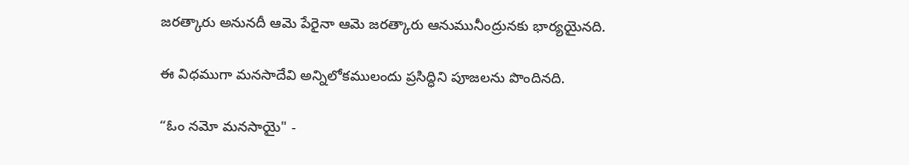జరత్కారు అనునదీ ఆమె పేరైనా ఆమె జరత్కారు ఆనుమునీంద్రునకు భార్యయైనది.

ఈ విధముగా మనసాదేవి అన్నిలోకములందు ప్రసిద్ధిని పూజలను పొందినది.

“ఓం నమో మనసాయై" -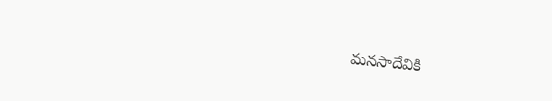మనసాదేవికి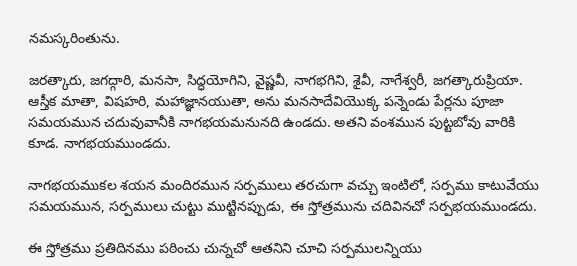నమస్కరింతును.

జరత్కారు, జగద్గారి, మనసా, సిద్ధయోగిని, వైష్ణవీ, నాగభగిని, శైవీ, నాగేశ్వరీ, జగత్కారుప్రియా. ఆస్తీక మాతా, విషహరి, మహాజ్ఞానయుతా, అను మనసాదేవియొక్క పన్నెండు పేర్లను పూజా సమయమున చదువువానీకి నాగభయమనునది ఉండదు. అతని వంశమున పుట్టబోవు వారికి కూడ. నాగభయముండదు.

నాగభయముకల శయన మందిరమున సర్పములు తరచుగా వచ్చు ఇంటిలో, సర్పము కాటువేయు సమయమున, సర్పములు చుట్టు ముట్టినప్పుడు, ఈ స్తోత్రమును చదివినచో సర్పభయముండదు.

ఈ స్తోత్రము ప్రతిదినము పఠించు చున్నచో ఆతనిని చూచి సర్పములన్నియు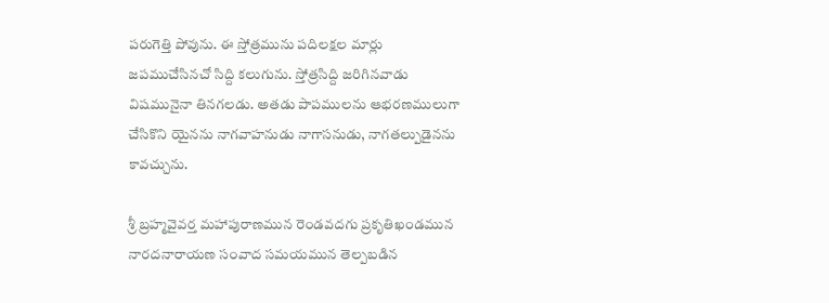పరుగెత్తి పోవును. ఈ స్తోత్రమును పదిలక్షల మార్లు జపముచేసినచో సిద్ది కలుగును. స్తోత్రసిద్ది జరిగినవాడు విషమునైనా తినగలడు. అతడు పాపములను ఆభరణములుగా చేసికొని యైనను నాగవాహనుడు నాగాసనుడు, నాగతల్పుడైనను కావచ్చును.

శ్రీ బ్రహ్మవైవర్త మహాపురాణమున రెండవదగు ప్రకృతిఖండమున నారదనారాయణ సంవాద సమయమున తెల్పబడిన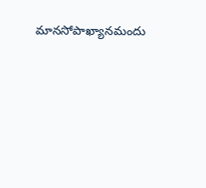మానసోపాఖ్యానమందు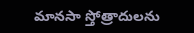మానసా స్తోత్రాదులను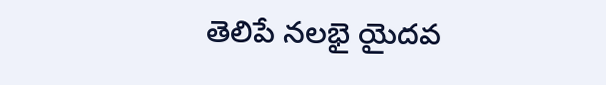తెలిపే నలభై యైదవ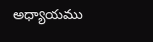అధ్యాయము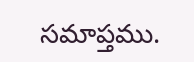సమాప్తము.